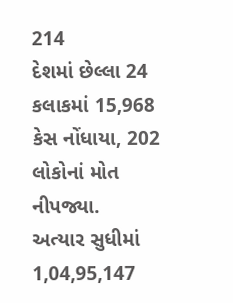214
દેશમાં છેલ્લા 24 કલાકમાં 15,968 કેસ નોંધાયા, 202 લોકોનાં મોત નીપજ્યા.
અત્યાર સુધીમાં 1,04,95,147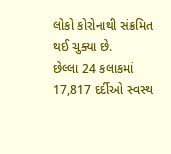લોકો કોરોનાથી સંક્રમિત થઈ ચુક્યા છે.
છેલ્લા 24 કલાકમાં 17,817 દર્દીઓ સ્વસ્થ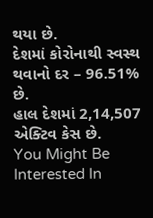થયા છે.
દેશમાં કોરોનાથી સ્વસ્થ થવાનો દર – 96.51% છે.
હાલ દેશમાં 2,14,507 એક્ટિવ કેસ છે.
You Might Be Interested In